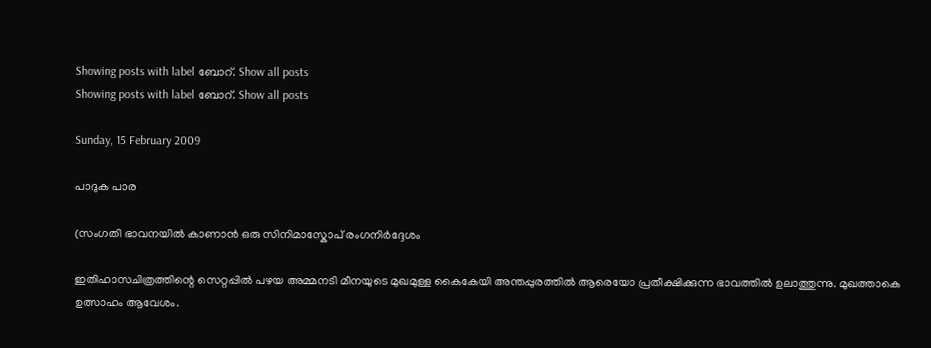Showing posts with label ബോറ്. Show all posts
Showing posts with label ബോറ്. Show all posts

Sunday, 15 February 2009

പാദുക പാര

(സംഗതി ഭാവനയില്‍ കാണാന്‍ ഒരു സിനിമാസ്കോപ് രംഗനിര്‍ദ്ദേശം

ഇതിഹാസചിത്രത്തിന്റെ സെറ്റപ്പില്‍ പഴയ അമ്മനടി മീനയുടെ മുഖമുള്ള കൈകേയി അന്തപ്പുരത്തില്‍ ആരെയോ പ്രതീക്ഷിക്കുന്ന ഭാവത്തില്‍ ഉലാത്തുന്നു. മുഖത്താകെ ഉത്സാഹം ആവേശം.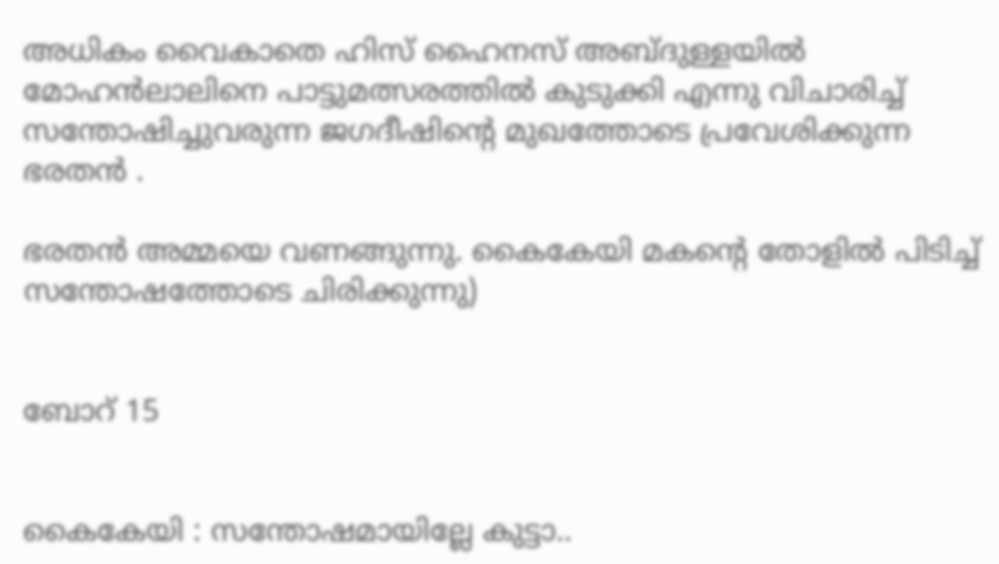അധികം വൈകാതെ ഹിസ് ഹൈനസ് അബ്ദുള്ളയില്‍ മോഹന്‍ലാലിനെ പാട്ടുമത്സരത്തില്‍ കുടുക്കി എന്നു വിചാരിച്ച് സന്തോഷിച്ചുവരുന്ന ജഗദീഷിന്റെ മുഖത്തോടെ പ്രവേശിക്കുന്ന ഭരതന്‍ .

ഭരതന്‍ അമ്മയെ വണങ്ങുന്നു. കൈകേയി മകന്റെ തോളില്‍ പിടിച്ച് സന്തോഷത്തോടെ ചിരിക്കുന്നു)


ബോറ് 15


കൈകേയി : സന്തോഷമായില്ലേ കുട്ടാ..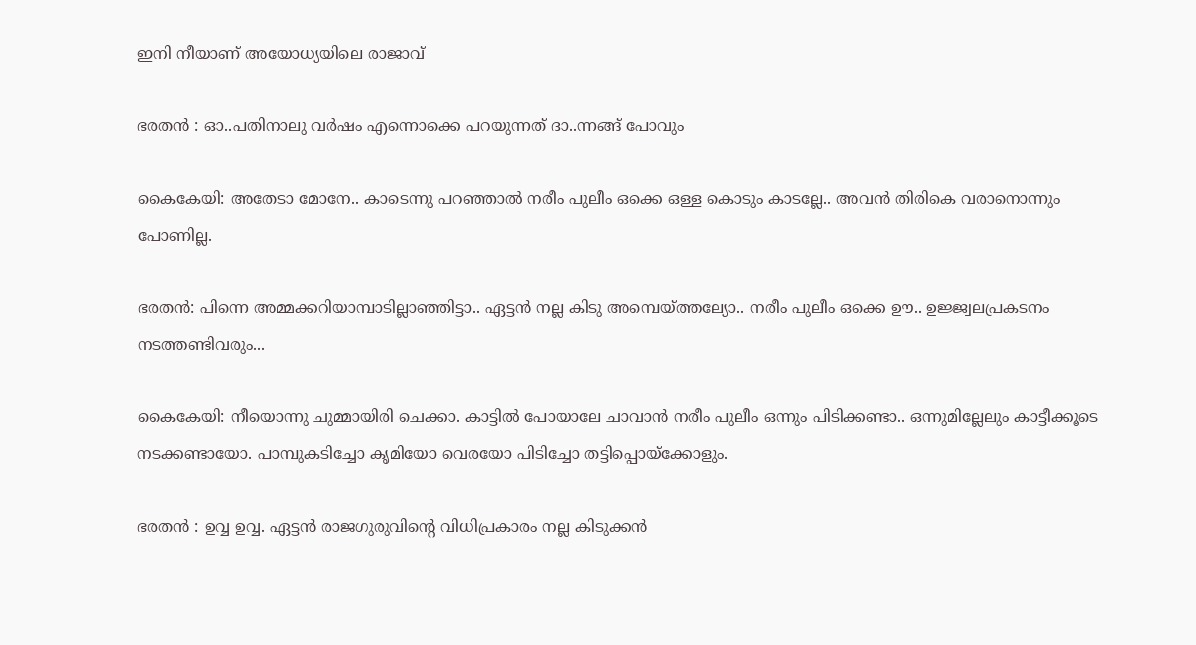ഇനി നീയാണ് അയോധ്യയിലെ രാജാവ്

ഭരതന്‍ : ഓ..പതിനാലു വര്‍ഷം എന്നൊക്കെ പറയുന്നത് ദാ..ന്നങ്ങ് പോവും

കൈകേയി: അതേടാ മോനേ.. കാടെന്നു പറഞ്ഞാല്‍ നരീം പുലീം ഒക്കെ ഒള്ള കൊടും കാടല്ലേ.. അവന്‍ തിരികെ വരാനൊന്നും പോണില്ല.

ഭരതന്‍: പിന്നെ അമ്മക്കറിയാമ്പാടില്ലാഞ്ഞിട്ടാ.. ഏട്ടന്‍ നല്ല കിടു അമ്പെയ്ത്തല്യോ.. നരീം പുലീം ഒക്കെ ഊ.. ഉജ്ജ്വലപ്രകടനം നടത്തണ്ടിവരും...

കൈകേയി: നീയൊന്നു ചുമ്മായിരി ചെക്കാ. കാട്ടില്‍ പോയാലേ ചാവാന്‍ നരീം പുലീം ഒന്നും പിടിക്കണ്ടാ.. ഒന്നുമില്ലേലും കാട്ടീക്കൂടെ നടക്കണ്ടായോ. പാമ്പുകടിച്ചോ കൃമിയോ വെരയോ പിടിച്ചോ തട്ടിപ്പൊയ്ക്കോളും.

ഭരതന്‍ : ഉവ്വ ഉവ്വ. ഏട്ടന്‍ രാജഗുരുവിന്റെ വിധിപ്രകാരം നല്ല കിടുക്കന്‍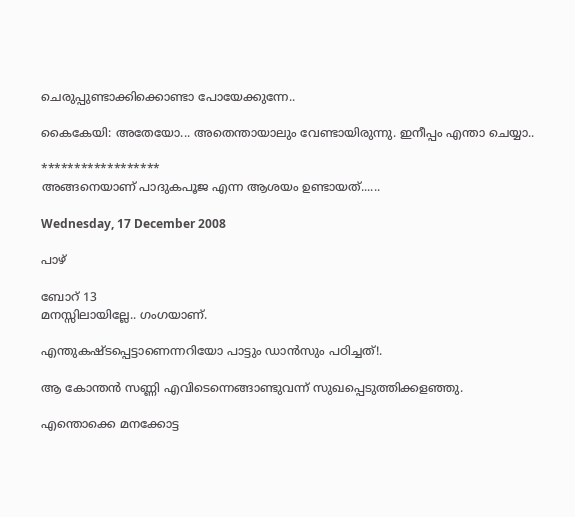ചെരുപ്പുണ്ടാക്കിക്കൊണ്ടാ പോയേക്കുന്നേ..

കൈകേയി: അതേയോ... അതെന്തായാലും വേണ്ടായിരുന്നു. ഇനീപ്പം എന്താ ചെയ്യാ..

******************
അങ്ങനെയാണ് പാദുകപൂജ എന്ന ആശയം ഉണ്ടായത്......

Wednesday, 17 December 2008

പാഴ്

ബോറ് 13
മനസ്സിലായില്ലേ.. ഗംഗയാണ്.

എന്തുകഷ്ടപ്പെട്ടാണെന്നറിയോ പാട്ടും ഡാന്‍സും പഠിച്ചത്!.

ആ കോന്തന്‍ സണ്ണി എവിടെന്നെങ്ങാണ്ടുവന്ന് സുഖപ്പെടുത്തിക്കളഞ്ഞു.

എന്തൊക്കെ മനക്കോട്ട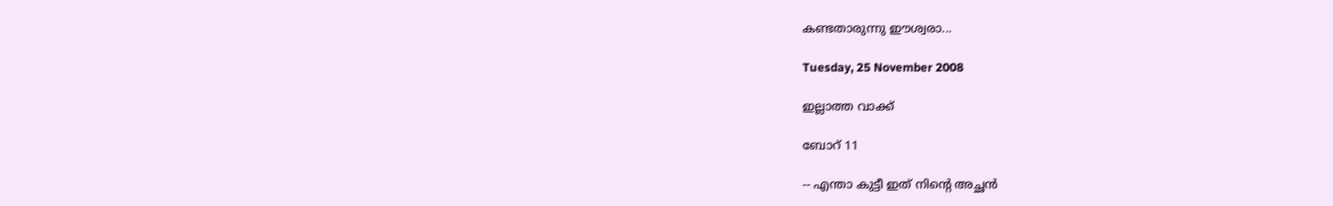കണ്ടതാരുന്നു ഈശ്വരാ...

Tuesday, 25 November 2008

ഇല്ലാത്ത വാക്ക്

ബോറ് 11

-- എന്താ കുട്ടീ ഇത് നിന്റെ അച്ഛന്‍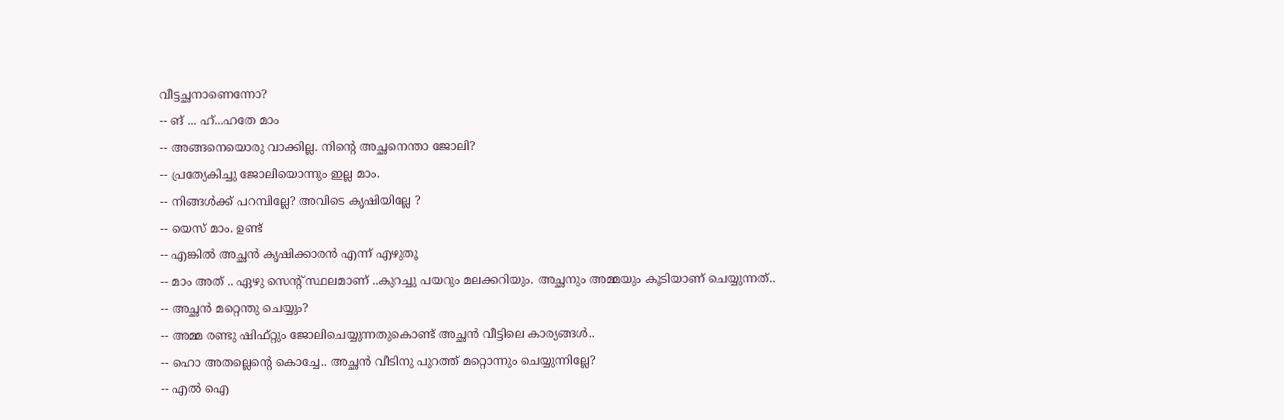വീട്ടച്ഛനാണെന്നോ?
-- ങ് ... ഹ്...ഹതേ മാം
-- അങ്ങനെയൊരു വാക്കില്ല. നിന്റെ അച്ഛനെന്താ ജോലി?
-- പ്രത്യേകിച്ചു ജോലിയൊന്നും ഇല്ല മാം.
-- നിങ്ങള്‍ക്ക് പറമ്പില്ലേ? അവിടെ കൃഷിയില്ലേ ?
-- യെസ് മാം. ഉണ്ട്
-- എങ്കില്‍ അച്ഛന്‍ കൃഷിക്കാരന്‍ എന്ന് എഴുതൂ
-- മാം അത് .. ഏഴു സെന്റ് സ്ഥലമാണ് ..കുറച്ചു പയറും മലക്കറിയും. അച്ഛനും അമ്മയും കൂടിയാണ് ചെയ്യുന്നത്..
-- അച്ഛന്‍ മറ്റെന്തു ചെയ്യും?
-- അമ്മ രണ്ടു ഷിഫ്റ്റും ജോലിചെയ്യുന്നതുകൊണ്ട് അച്ഛന്‍ വീട്ടിലെ കാര്യങ്ങള്‍..
-- ഹൊ അതല്ലെന്റെ കൊച്ചേ.. അച്ഛന്‍ വീടിനു പുറത്ത് മറ്റൊന്നും ചെയ്യുന്നില്ലേ?
-- എല്‍ ഐ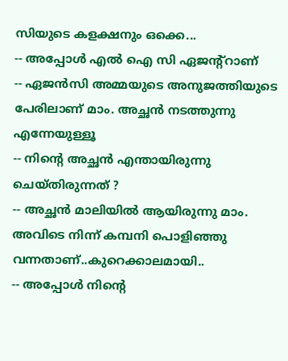സിയുടെ കളക്ഷനും ഒക്കെ...
-- അപ്പോള്‍ എല്‍ ഐ സി ഏജന്റ്റാണ്
-- ഏജന്‍സി അമ്മയുടെ അനുജത്തിയുടെ പേരിലാണ് മാം. അച്ഛന്‍ നടത്തുന്നു എന്നേയുള്ളൂ
-- നിന്റെ അച്ഛന്‍ എന്തായിരുന്നു ചെയ്തിരുന്നത് ?
-- അച്ഛന്‍ മാലിയില്‍ ആയിരുന്നു മാം. അവിടെ നിന്ന്‍ കമ്പനി പൊളിഞ്ഞു വന്നതാണ്..കുറെക്കാലമായി..
-- അപ്പോള്‍ നിന്റെ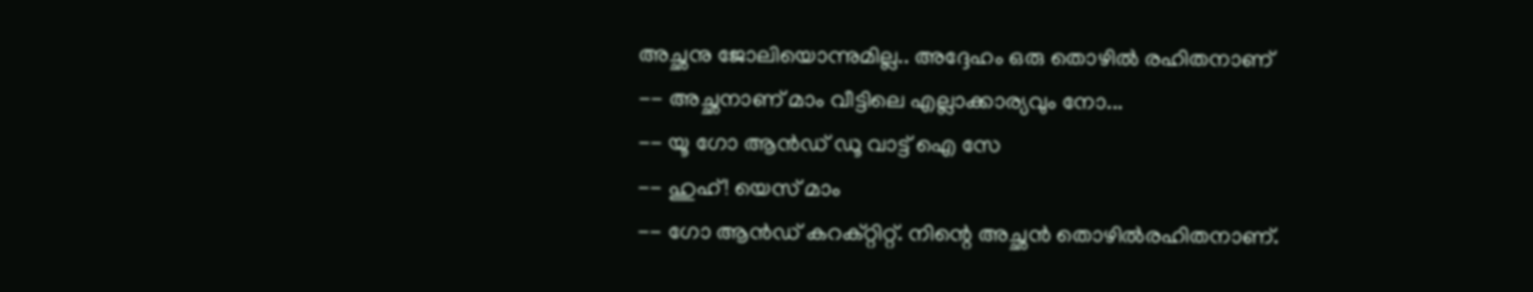അച്ഛനു ജോലിയൊന്നുമില്ല.. അദ്ദേഹം ഒരു തൊഴില്‍ രഹിതനാണ്
-- അച്ഛനാണ് മാം വീട്ടിലെ എല്ലാക്കാര്യവും നോ...
-- യൂ ഗോ ആന്‍ഡ് ഡൂ വാട്ട് ഐ സേ
-- ഹുഹ്! യെസ് മാം
-- ഗോ ആന്‍ഡ് കറക്റ്റിറ്റ്. നിന്റെ അച്ഛന്‍ തൊഴില്‍രഹിതനാണ്.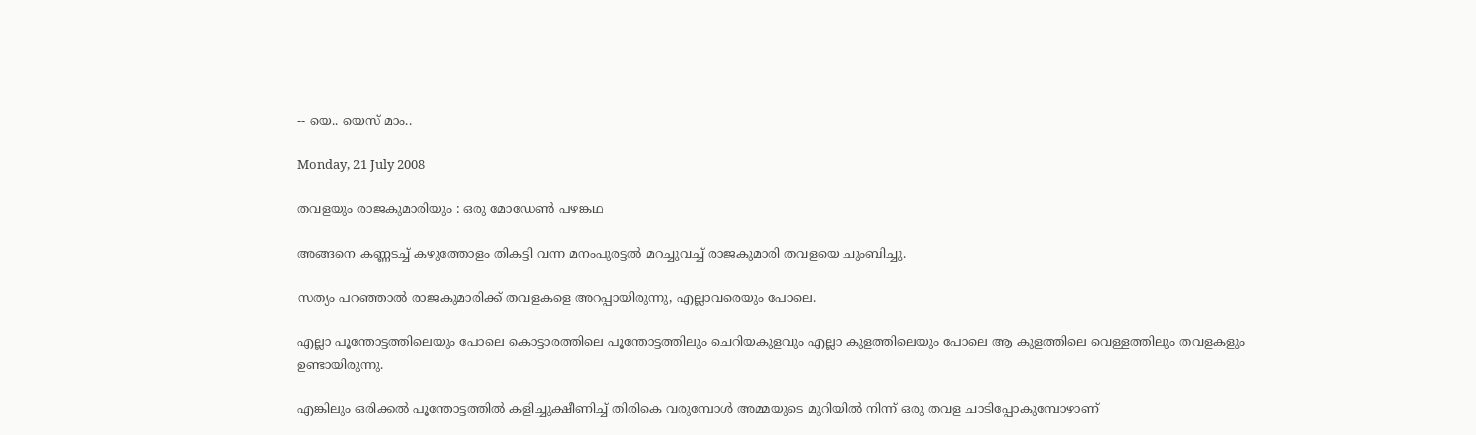-- യെ.. യെസ് മാം..

Monday, 21 July 2008

തവളയും രാജകുമാരിയും : ഒരു മോഡേണ്‍ പഴങ്കഥ

അങ്ങനെ കണ്ണടച്ച് കഴുത്തോളം തികട്ടി വന്ന മനം‌പുരട്ടല്‍ മറച്ചുവച്ച് രാ‍ജകുമാരി തവളയെ ചുംബിച്ചു.

സത്യം പറഞ്ഞാല്‍ രാജകുമാരിക്ക് തവളകളെ അറപ്പായിരുന്നു, എല്ലാവരെയും പോലെ.

എല്ലാ പൂന്തോട്ടത്തിലെയും പോലെ കൊട്ടാരത്തിലെ പൂന്തോട്ടത്തിലും ചെറിയകുളവും എല്ലാ കുളത്തിലെയും പോലെ ആ കുളത്തിലെ വെള്ളത്തിലും തവളകളും ഉണ്ടായിരുന്നു.

എങ്കിലും ഒരിക്കല്‍ പൂന്തോട്ടത്തില്‍ കളിച്ചുക്ഷീണിച്ച് തിരികെ വരുമ്പോള്‍ അമ്മയുടെ മുറിയില്‍ നിന്ന് ഒരു തവള ചാടിപ്പോകുമ്പോഴാണ്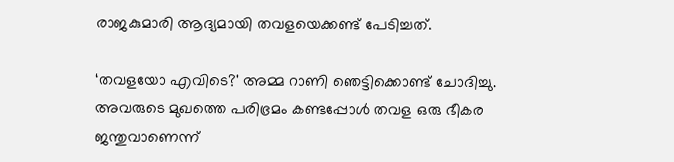രാജകുമാരി ആദ്യമായി തവളയെക്കണ്ട് പേടിച്ചത്.

‘തവളയോ എവിടെ?' അമ്മ റാണി ഞെട്ടിക്കൊണ്ട് ചോദിച്ചു. അവരുടെ മുഖത്തെ പരിഭ്രമം കണ്ടപ്പോള്‍ തവള ഒരു ഭീകര ജന്തുവാണെന്ന്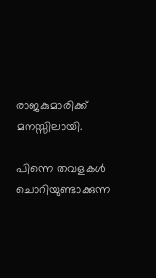രാജകുമാരിക്ക് മനസ്സിലായി.

പിന്നെ തവളകള്‍ ചൊറിയുണ്ടാക്കുന്ന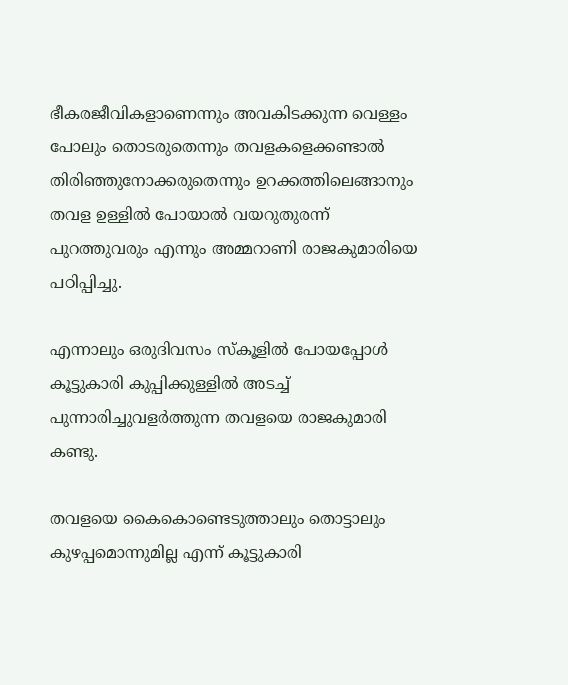ഭീകരജീവികളാണെന്നും അവകിടക്കുന്ന വെള്ളം പോലും തൊടരുതെന്നും തവളകളെക്കണ്ടാല്‍ തിരിഞ്ഞുനോക്കരുതെന്നും ഉറക്കത്തിലെങ്ങാനും തവള ഉള്ളില്‍ പോയാല്‍ വയറുതുരന്ന് പുറത്തുവരും എന്നും അമ്മറാണി രാജകുമാരിയെ പഠിപ്പിച്ചു.

എന്നാലും ഒരുദിവസം സ്കൂളില്‍ പോയപ്പോള്‍ കൂട്ടുകാരി കുപ്പിക്കുള്ളില്‍ അടച്ച് പുന്നാരിച്ചുവളര്‍ത്തുന്ന തവളയെ രാജകുമാരി കണ്ടു.

തവളയെ കൈകൊണ്ടെടുത്താലും തൊട്ടാലും കുഴപ്പമൊന്നുമില്ല എന്ന് കൂട്ടുകാരി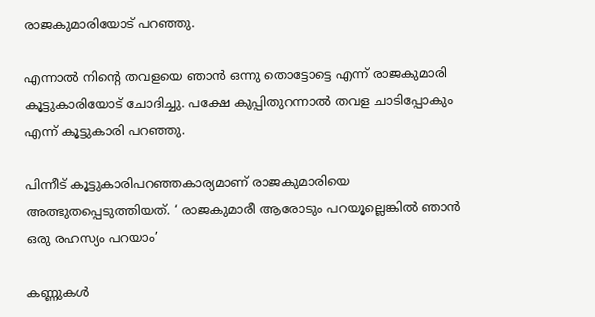രാജകുമാരിയോട് പറഞ്ഞു.

എന്നാല്‍ നിന്റെ തവളയെ ഞാന്‍ ഒന്നു തൊട്ടോട്ടെ എന്ന് രാജകുമാരി കൂട്ടുകാരിയോട് ചോദിച്ചു. പക്ഷേ കുപ്പിതുറന്നാല്‍ തവള ചാടിപ്പോകും എന്ന് കൂട്ടുകാരി പറഞ്ഞു.

പിന്നീട് കൂട്ടുകാരിപറഞ്ഞകാര്യമാണ് രാജകുമാരിയെ അത്ഭുതപ്പെടുത്തിയത്. ‘ രാജകുമാരീ ആരോടും പറയൂല്ലെങ്കില്‍ ഞാന്‍ ഒരു രഹസ്യം പറയാം’

കണ്ണുകള്‍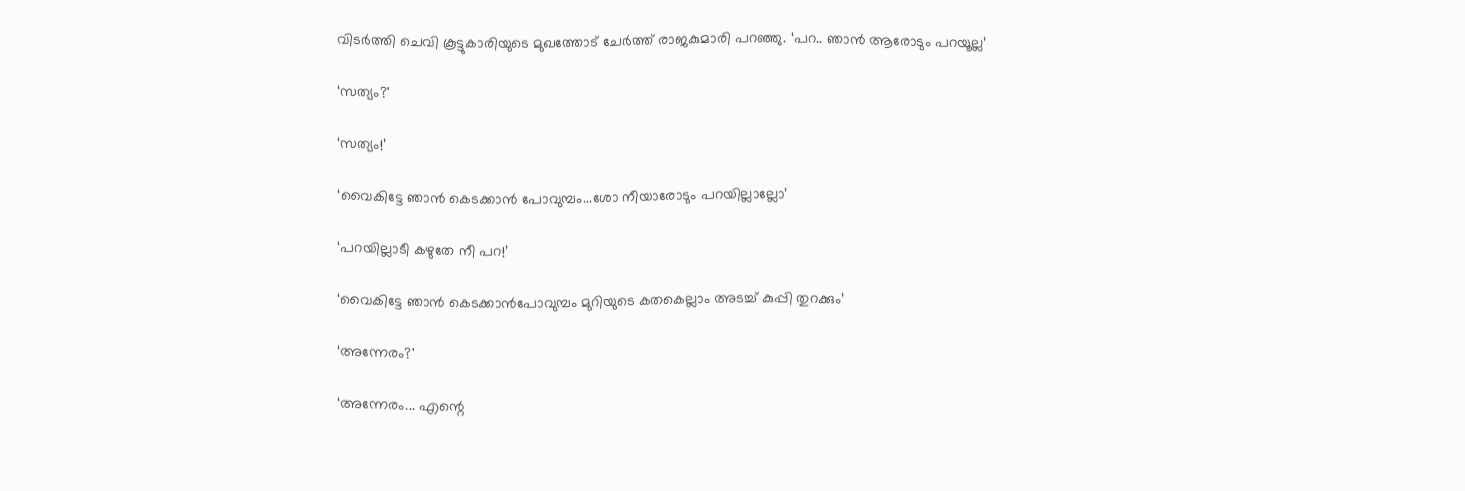വിടര്‍ത്തി ചെവി കൂട്ടുകാരിയുടെ മുഖത്തോട് ചേര്‍ത്ത് രാജകുമാരി പറഞ്ഞു. ‘പറ.. ഞാന്‍ ആരോടും പറയൂല്ല’

‘സത്യം?'

‘സത്യം!’

‘വൈകിട്ടേ ഞാന്‍ കെടക്കാന്‍ പോവുമ്പം...ശോ നീയാരോടും പറയില്ലാല്ലോ’

‘പറയില്ലാടീ കഴുതേ നീ പറ!’

‘വൈകിട്ടേ ഞാന്‍ കെടക്കാന്‍പോവുമ്പം മുറിയുടെ കതകെല്ലാം അടച്ച് കുപ്പി തുറക്കും’

‘അന്നേരം?'

‘അന്നേരം... എന്റെ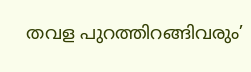തവള പുറത്തിറങ്ങിവരും’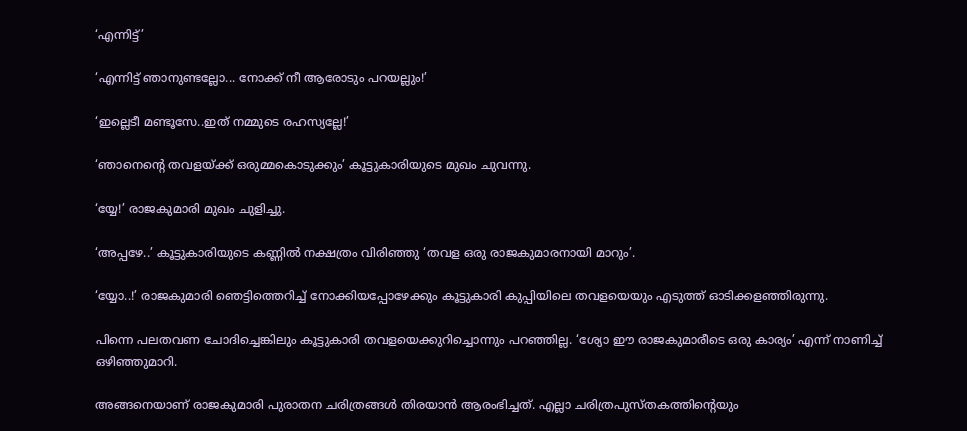‘എന്നിട്ട്’

‘എന്നിട്ട് ഞാനുണ്ടല്ലോ... നോക്ക് നീ ആരോടും പറയല്ലും!’

‘ഇല്ലെടീ മണ്ടൂസേ..ഇത് നമ്മുടെ രഹസ്യല്ലേ!’

‘ഞാനെന്റെ തവളയ്ക്ക് ഒരുമ്മകൊടുക്കും’ കൂട്ടുകാരിയുടെ മുഖം ചുവന്നു.

‘യ്യേ!’ രാജകുമാരി മുഖം ചുളിച്ചു.

‘അപ്പഴേ..’ കൂട്ടുകാരിയുടെ കണ്ണില്‍ നക്ഷത്രം വിരിഞ്ഞു ‘തവള ഒരു രാജകുമാരനായി മാറും’.

‘യ്യോ..!’ രാ‍ജകുമാരി ഞെട്ടിത്തെറിച്ച് നോക്കിയപ്പോഴേക്കും കൂട്ടുകാരി കുപ്പിയിലെ തവളയെയും എടുത്ത് ഓടിക്കളഞ്ഞിരുന്നു.

പിന്നെ പലതവണ ചോദിച്ചെങ്കിലും കൂട്ടുകാരി തവളയെക്കുറിച്ചൊന്നും പറഞ്ഞില്ല. ‘ശ്യോ ഈ രാജകുമാരീടെ ഒരു കാര്യം’ എന്ന് നാണിച്ച് ഒഴിഞ്ഞുമാറി.

അങ്ങനെയാണ് രാജകുമാരി പുരാതന ചരിത്രങ്ങള്‍ തിരയാന്‍ ആരംഭിച്ചത്. എല്ലാ ചരിത്രപുസ്തകത്തിന്റെയും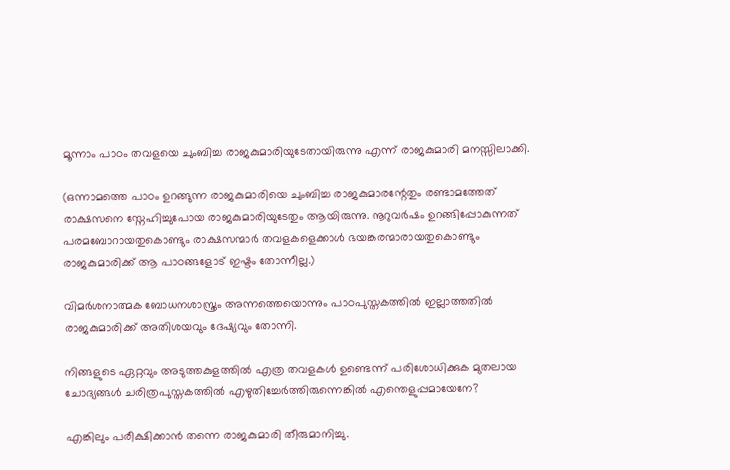മൂന്നാം പാഠം തവളയെ ചുംബിച്ച രാജകുമാരിയുടേതായിരുന്നു എന്ന് രാജകുമാരി മനസ്സിലാക്കി.

(ഒന്നാമത്തെ പാഠം ഉറങ്ങുന്ന രാജകുമാരിയെ ചുംബിച്ച രാജകുമാരന്റേതും രണ്ടാമത്തേത് രാക്ഷസനെ സ്നേഹിച്ചുപോയ രാജകുമാരിയുടേതും ആയിരുന്നു. നൂറുവര്‍ഷം ഉറങ്ങിപ്പോകുന്നത് പരമബോറായതുകൊണ്ടും രാക്ഷസന്മാര്‍ തവളകളെക്കാള്‍ ഭയങ്കരന്മാരായതുകൊണ്ടും രാജകുമാരിക്ക് ആ പാഠങ്ങളോട് ഇഷ്ടം തോന്നീല്ല.)

വിമര്‍ശനാത്മക ബോധനശാസ്ത്രം അന്നത്തെയൊന്നും പാഠപുസ്തകത്തില്‍ ഇല്ലാത്തതില്‍ രാജകുമാരിക്ക് അതിശയവും ദേഷ്യവും തോന്നി.

നിങ്ങളുടെ ഏറ്റവും അടുത്തകുളത്തില്‍ എത്ര തവളകള്‍ ഉണ്ടെന്ന് പരിശോധിക്കുക മുതലായ ചോദ്യങ്ങള്‍ ചരിത്രപുസ്തകത്തില്‍ എഴുതിച്ചേര്‍ത്തിരുന്നെങ്കില്‍ എന്തെളുപ്പമായേനേ?

എങ്കിലും പരീക്ഷിക്കാന്‍ തന്നെ രാജകുമാരി തീരുമാനിച്ചു.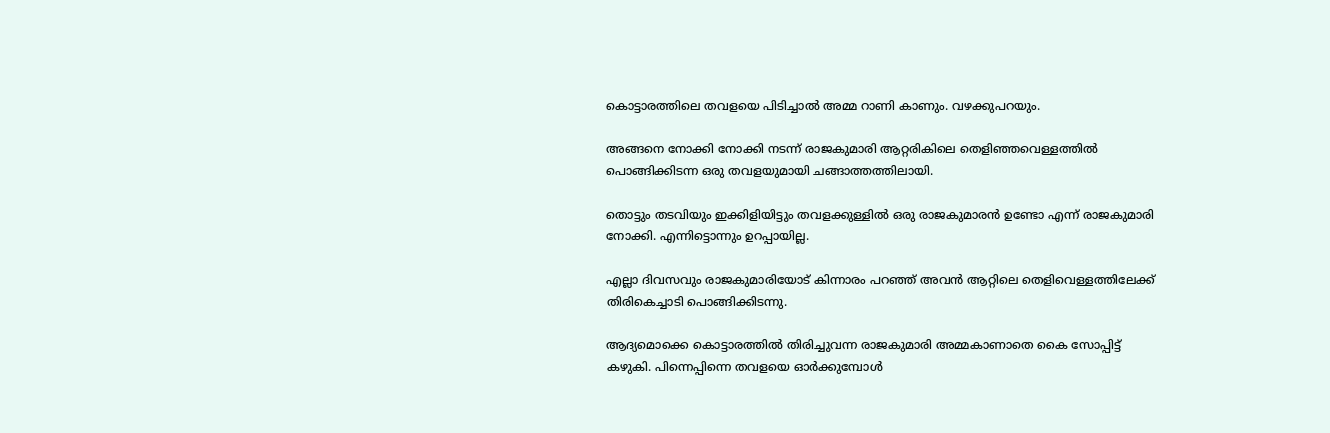കൊട്ടാരത്തിലെ തവളയെ പിടിച്ചാല്‍ അമ്മ റാണി കാണും. വഴക്കുപറയും.

അങ്ങനെ നോക്കി നോക്കി നടന്ന് രാജകുമാരി ആറ്റരികിലെ തെളിഞ്ഞവെള്ളത്തില്‍ പൊങ്ങിക്കിടന്ന ഒരു തവളയുമായി ചങ്ങാത്തത്തിലായി.

തൊട്ടും തടവിയും ഇക്കിളിയിട്ടും തവളക്കുള്ളില്‍ ഒരു രാജകുമാരന്‍ ഉണ്ടോ എന്ന് രാജകുമാരി നോക്കി. എന്നിട്ടൊന്നും ഉറപ്പായില്ല.

എല്ലാ ദിവസവും രാജകുമാരിയോട് കിന്നാരം പറഞ്ഞ് അവന്‍ ആറ്റിലെ തെളിവെള്ളത്തിലേക്ക് തിരികെച്ചാടി പൊങ്ങിക്കിടന്നു.

ആദ്യമൊക്കെ കൊട്ടാരത്തില്‍ തിരിച്ചുവന്ന രാജകുമാരി അമ്മകാണാതെ കൈ സോപ്പിട്ട് കഴുകി. പിന്നെപ്പിന്നെ തവളയെ ഓര്‍ക്കുമ്പോള്‍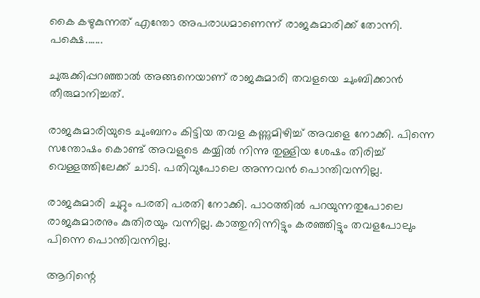കൈ കഴുകുന്നത് എന്തോ അപരാധമാണെന്ന് രാജകുമാരിക്ക് തോന്നി. പക്ഷെ.......

ചുരുക്കിപ്പറഞ്ഞാല്‍ അങ്ങനെയാണ് രാജകുമാരി തവളയെ ചുംബിക്കാന്‍ തീരുമാനിച്ചത്.

രാജകുമാരിയുടെ ചുംബനം കിട്ടിയ തവള കണ്ണുമിഴിച്ച് അവളെ നോക്കി. പിന്നെ സന്തോഷം കൊണ്ട് അവളുടെ കയ്യില്‍ നിന്നു തുള്ളിയ ശേഷം തിരിച്ച് വെള്ളത്തിലേക്ക് ചാടി. പതിവുപോലെ അന്നവന്‍ പൊന്തിവന്നില്ല.

രാജകുമാരി ചുറ്റും പരതി പരതി നോക്കി. പാഠത്തില്‍ പറയുന്നതുപോലെ രാജകുമാരനും കുതിരയും വന്നില്ല. കാത്തുനിന്നിട്ടും കരഞ്ഞിട്ടും തവളപോലും പിന്നെ പൊന്തിവന്നില്ല.

ആറിന്റെ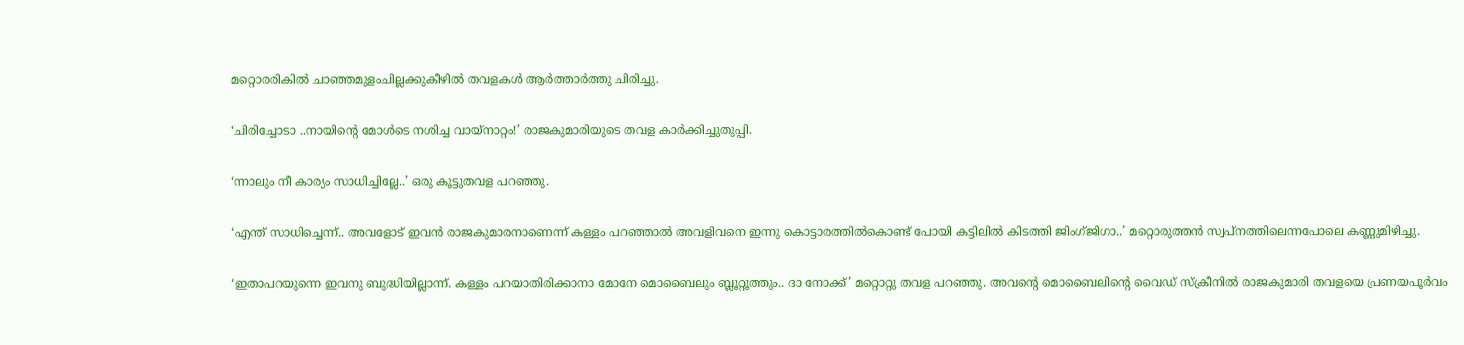മറ്റൊരരികില്‍ ചാഞ്ഞമുളംചില്ലക്കുകീഴില്‍ തവളകള്‍ ആര്‍ത്താര്‍ത്തു ചിരിച്ചു.

‘ചിരിച്ചോടാ ..നായിന്റെ മോള്‍ടെ നശിച്ച വായ്നാറ്റം!’ രാജകുമാരിയുടെ തവള കാര്‍ക്കിച്ചുതുപ്പി.

‘ന്നാലും നീ കാര്യം സാധിച്ചില്ലേ..’ ഒരു കൂട്ടുതവള പറഞ്ഞു.

‘എന്ത് സാധിച്ചെന്ന്.. അവളോട് ഇവന്‍ രാജകുമാരനാണെന്ന് കള്ളം പറഞ്ഞാല്‍ അവളിവനെ ഇന്നു കൊട്ടാരത്തില്‍കൊണ്ട് പോയി കട്ടിലില്‍ കിടത്തി ജിംഗ്ജിഗാ..’ മറ്റൊരുത്തന്‍ സ്വപ്നത്തിലെന്നപോലെ കണ്ണുമിഴിച്ചു.

‘ഇതാപറയുന്നെ ഇവനു ബുദ്ധിയില്ലാന്ന്. കള്ളം പറയാതിരിക്കാനാ മോനേ മൊബൈലും ബ്ലൂറ്റൂത്തും.. ദാ നോക്ക്’ മറ്റൊറ്റു തവള പറഞ്ഞു. അവന്റെ മൊബൈലിന്റെ വൈഡ് സ്ക്രീനില്‍ രാജകുമാരി തവളയെ പ്രണയപൂര്‍വം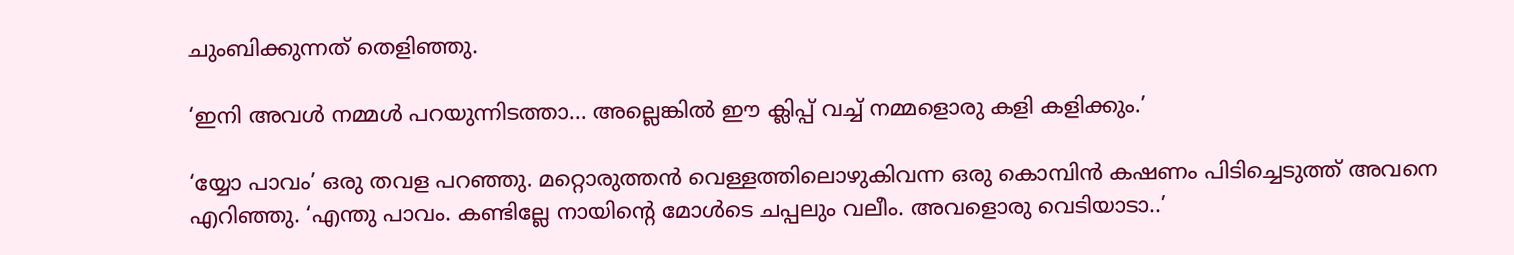ചുംബിക്കുന്നത് തെളിഞ്ഞു.

‘ഇനി അവള്‍ നമ്മള്‍ പറയുന്നിടത്താ... അല്ലെങ്കില്‍ ഈ ക്ലിപ്പ് വച്ച് നമ്മളൊരു കളി കളിക്കും.’

‘യ്യോ പാവം’ ഒരു തവള പറഞ്ഞു. മറ്റൊരുത്തന്‍ വെള്ളത്തിലൊഴുകിവന്ന ഒരു കൊമ്പിന്‍ കഷണം പിടിച്ചെടുത്ത് അവനെ എറിഞ്ഞു. ‘എന്തു പാവം. കണ്ടില്ലേ നായിന്റെ മോള്‍ടെ ചപ്പലും വലീം. അവളൊരു വെടിയാടാ..’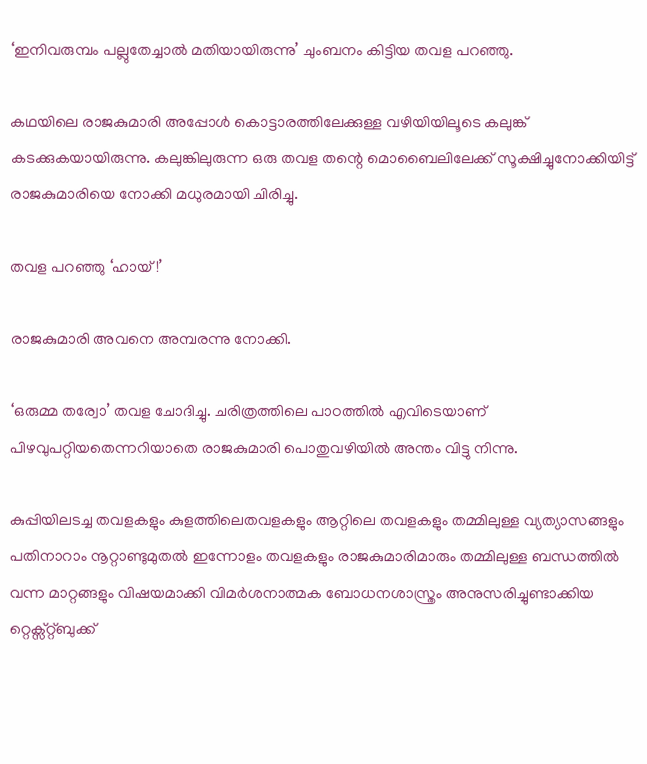‘ഇനിവരുമ്പം പല്ലുതേച്ചാല്‍ മതിയായിരുന്നു’ ചുംബനം കിട്ടിയ തവള പറഞ്ഞു.

കഥയിലെ രാജകുമാരി അപ്പോള്‍ കൊട്ടാരത്തിലേക്കുള്ള വഴിയിയിലൂടെ കലുങ്ക് കടക്കുകയായിരുന്നു. കലുങ്കിലുരുന്ന ഒരു തവള തന്റെ മൊബൈലിലേക്ക് സൂക്ഷിച്ചുനോക്കിയിട്ട് രാജകുമാരിയെ നോക്കി മധുരമായി ചിരിച്ചു.

തവള പറഞ്ഞു ‘ഹായ്!’

രാജകുമാരി അവനെ അമ്പരന്നു നോക്കി.

‘ഒരുമ്മ തര്വോ’ തവള ചോദിച്ചു. ചരിത്രത്തിലെ പാഠത്തില്‍ എവിടെയാണ് പിഴവുപറ്റിയതെന്നറിയാതെ രാജകുമാരി പൊതുവഴിയില്‍ അന്തം വിട്ടു നിന്നു.

കുപ്പിയിലടച്ച തവളകളും കുളത്തിലെതവളകളും ആറ്റിലെ തവളകളും തമ്മിലുള്ള വ്യത്യാസങ്ങളും പതിനാറാം നൂറ്റാണ്ടുമുതല്‍ ഇന്നോളം തവളകളും രാജകുമാരിമാരും തമ്മിലുള്ള ബന്ധത്തില്‍ വന്ന മാറ്റങ്ങളും വിഷയമാക്കി വിമര്‍ശനാത്മക ബോധനശാസ്ത്രം അനുസരിച്ചുണ്ടാക്കിയ റ്റെക്സ്റ്റ്‌ബുക്ക്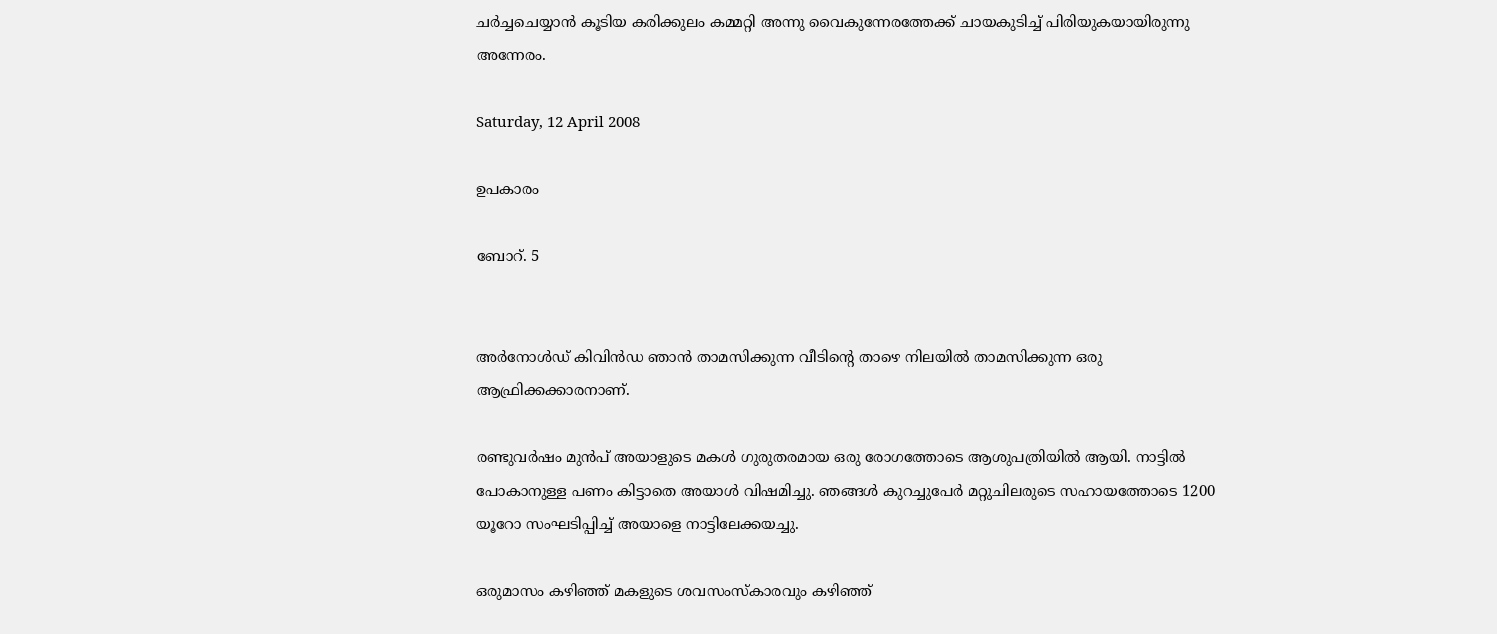ചര്‍ച്ചചെയ്യാന്‍ കൂടിയ കരിക്കുലം കമ്മറ്റി അന്നു വൈകുന്നേരത്തേക്ക് ചായകുടിച്ച് പിരിയുകയായിരുന്നു അന്നേരം.

Saturday, 12 April 2008

ഉപകാരം

ബോറ്. 5


അര്‍നോള്‍ഡ് കിവിന്‍ഡ ഞാന്‍ താമസിക്കുന്ന വീടിന്റെ താഴെ നിലയില്‍ താമസിക്കുന്ന ഒരു ആഫ്രിക്കക്കാരനാണ്.

രണ്ടുവര്‍ഷം മുന്‍പ് അയാളുടെ മകള്‍ ഗുരുതരമായ ഒരു രോഗത്തോടെ ആശുപത്രിയില്‍ ആയി. നാട്ടില്‍ പോകാനുള്ള പണം കിട്ടാതെ അയാള്‍ വിഷമിച്ചു. ഞങ്ങള്‍ കുറച്ചുപേര്‍ മറ്റുചിലരുടെ സഹായത്തോടെ 1200 യൂറോ സംഘടിപ്പിച്ച് അയാളെ നാട്ടിലേക്കയച്ചു.

ഒരുമാസം കഴിഞ്ഞ് മകളുടെ ശവസംസ്കാരവും കഴിഞ്ഞ്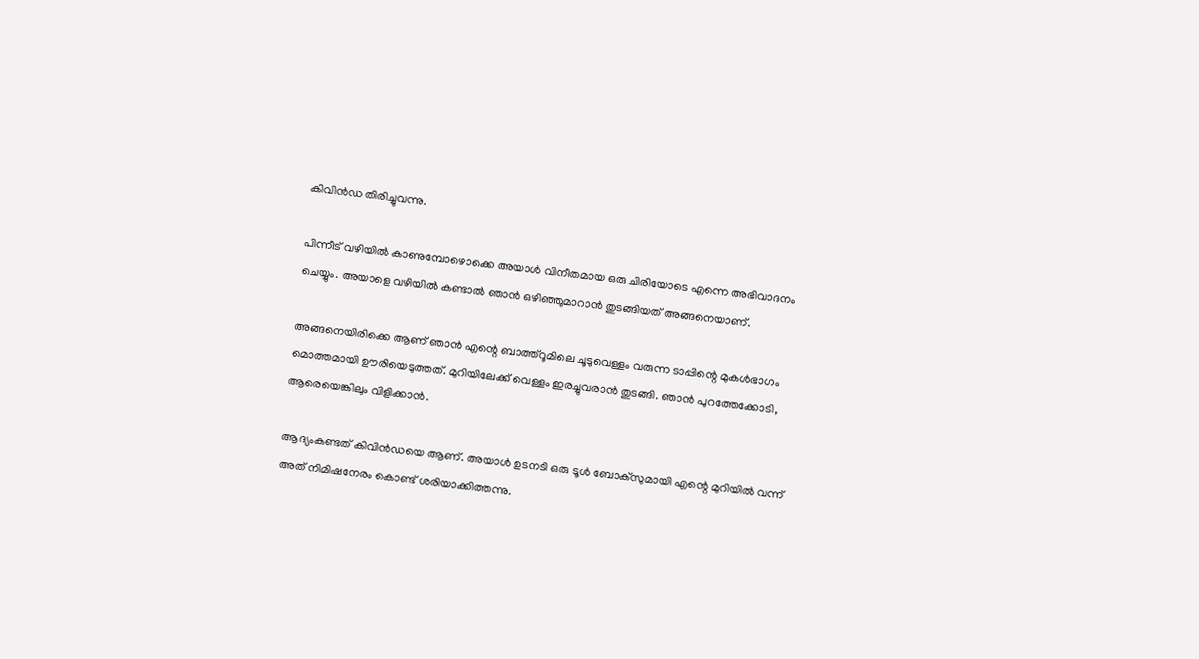കിവിന്‍ഡ തിരിച്ചുവന്നു.

പിന്നീട് വഴിയില്‍ കാണുമ്പോഴൊക്കെ അയാള്‍ വിനീതമായ ഒരു ചിരിയോടെ എന്നെ അഭിവാദനം ചെയ്യും. അയാളെ വഴിയില്‍ കണ്ടാല്‍ ഞാന്‍ ഒഴിഞ്ഞുമാറാന്‍ തുടങ്ങിയത് അങ്ങനെയാണ്.

അങ്ങനെയിരിക്കെ ആണ് ഞാന്‍ എന്റെ ബാത്ത്റൂമിലെ ചൂടുവെള്ളം വരുന്ന ടാപ്പിന്റെ മുകള്‍ഭാഗം മൊത്തമായി ഊരിയെടുത്തത്. മുറിയിലേക്ക് വെള്ളം ഇരച്ചുവരാന്‍ തുടങ്ങി. ഞാന്‍ പുറത്തേക്കോടി, ആരെയെങ്കിലും വിളിക്കാന്‍.

ആദ്യംകണ്ടത് കിവിന്‍ഡയെ ആണ്. അയാള്‍ ഉടനടി ഒരു ടൂള്‍ ബോക്സുമായി എന്റെ മുറിയില്‍ വന്ന് അത് നിമിഷനേരം കൊണ്ട് ശരിയാക്കിത്തന്നു.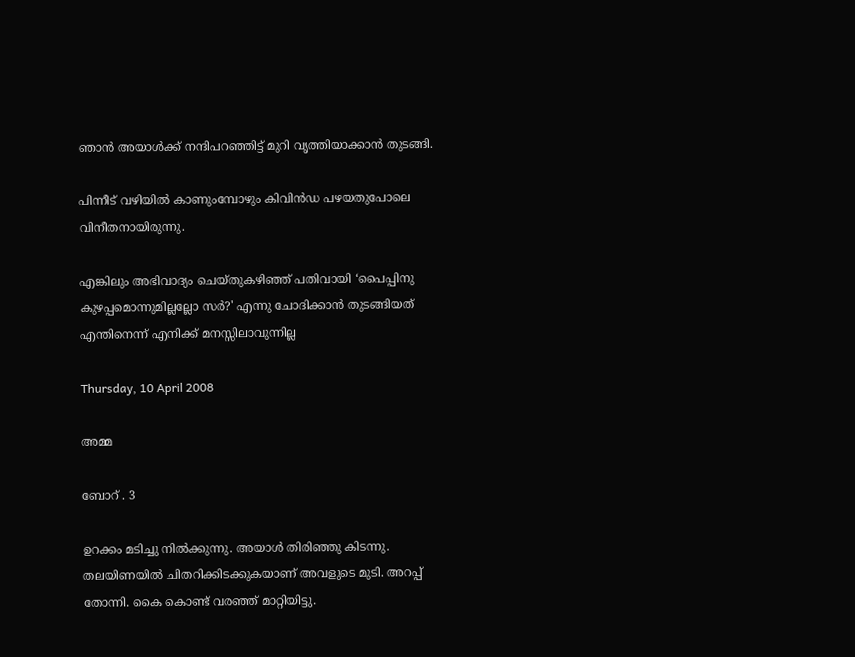ഞാന്‍ അയാള്‍ക്ക് നന്ദിപറഞ്ഞിട്ട് മുറി വൃത്തിയാക്കാന്‍ തുടങ്ങി.

പിന്നീട് വഴിയില്‍ കാണുംമ്പോഴും കിവിന്‍ഡ പഴയതുപോലെ വിനീതനായിരുന്നു.

എങ്കിലും അഭിവാദ്യം ചെയ്തുകഴിഞ്ഞ് പതിവായി ‘പൈപ്പിനു കുഴപ്പമൊന്നുമില്ലല്ലോ സര്‍?' എന്നു ചോദിക്കാന്‍ തുടങ്ങിയത് എന്തിനെന്ന് എനിക്ക് മനസ്സിലാവുന്നില്ല

Thursday, 10 April 2008

അമ്മ

ബോറ് . 3

ഉറക്കം മടിച്ചു നില്‍ക്കുന്നു. അയാള്‍ തിരിഞ്ഞു കിടന്നു. തലയിണയില്‍ ചിതറിക്കിടക്കുകയാണ് അവളുടെ മുടി. അറപ്പ് തോന്നി. കൈ കൊണ്ട് വരഞ്ഞ് മാറ്റിയിട്ടു.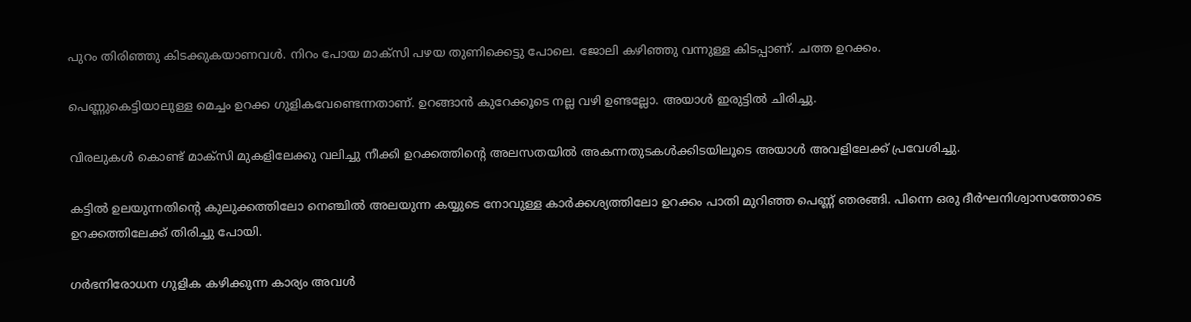പുറം തിരിഞ്ഞു കിടക്കുകയാണവള്‍. നിറം പോയ മാക്സി പഴയ തുണിക്കെട്ടു പോലെ. ജോലി കഴിഞ്ഞു വന്നുള്ള കിടപ്പാ‍ണ്. ചത്ത ഉറക്കം.

പെണ്ണുകെട്ടിയാലുള്ള മെച്ചം ഉറക്ക ഗുളികവേണ്ടെന്നതാണ്. ഉറങ്ങാന്‍ കുറേക്കൂടെ നല്ല വഴി ഉണ്ടല്ലോ. അയാള്‍ ഇരുട്ടില്‍ ചിരിച്ചു.

വിരലുകള്‍ കൊണ്ട് മാക്സി മുകളിലേക്കു വലിച്ചു നീക്കി ഉറക്കത്തിന്റെ അലസതയില്‍ അകന്നതുടകള്‍ക്കിടയിലൂടെ അയാള്‍ അവളിലേക്ക് പ്രവേശിച്ചു.

കട്ടില്‍ ഉലയുന്നതിന്റെ കുലുക്കത്തിലോ നെഞ്ചില്‍ അലയുന്ന കയ്യുടെ നോവുള്ള കാര്‍ക്കശ്യത്തിലോ ഉറക്കം പാതി മുറിഞ്ഞ പെണ്ണ് ഞരങ്ങി. പിന്നെ ഒരു ദീര്‍ഘനിശ്വാസത്തോടെ ഉറക്കത്തിലേക്ക് തിരിച്ചു പോയി.

ഗര്‍ഭനിരോധന ഗുളിക കഴിക്കുന്ന കാര്യം അവള്‍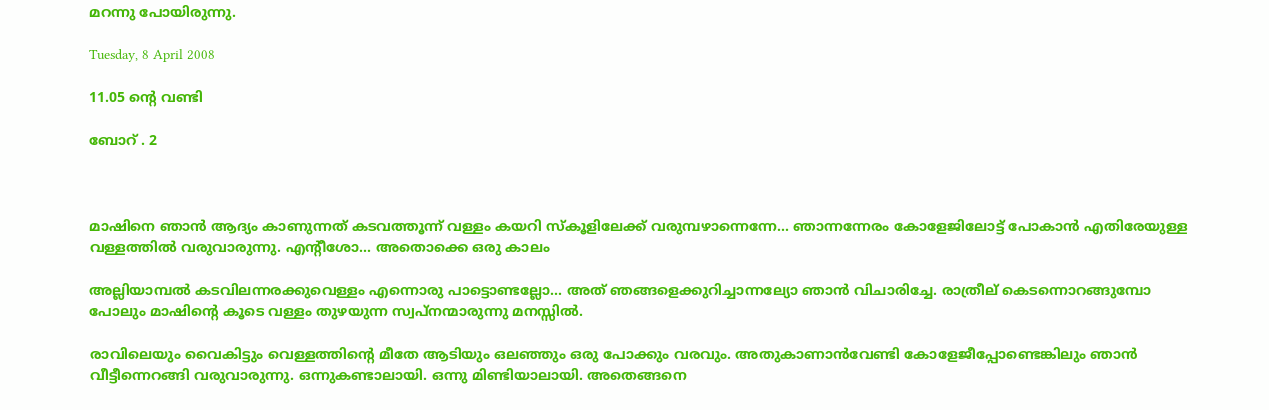മറന്നു പോയിരുന്നു.

Tuesday, 8 April 2008

11.05 ന്റെ വണ്ടി

ബോറ് . 2



മാഷിനെ ഞാന്‍ ആദ്യം കാണുന്നത് കടവത്തൂന്ന് വള്ളം കയറി സ്കൂളിലേക്ക് വരുമ്പഴാന്നെന്നേ... ഞാന്നന്നേരം കോളേജിലോട്ട് പോകാന്‍ എതിരേയുള്ള വള്ളത്തില്‍ വരുവാരുന്നു. എന്റീശോ... അതൊക്കെ ഒരു കാലം

അല്ലിയാമ്പല്‍ കടവിലന്നരക്കുവെള്ളം എന്നൊരു പാട്ടൊണ്ടല്ലോ... അത് ഞങ്ങളെക്കുറിച്ചാന്നല്യോ ഞാന്‍ വിചാരിച്ചേ. രാത്രീല് കെടന്നൊറങ്ങുമ്പോ പോലും മാഷിന്റെ കൂടെ വള്ളം തുഴയുന്ന സ്വപ്നന്മാരുന്നു മനസ്സില്‍.

രാവിലെയും വൈകിട്ടും വെള്ളത്തിന്റെ മീതേ ആടിയും ഒലഞ്ഞും ഒരു പോക്കും വരവും. അതുകാണാന്‍‌വേണ്ടി കോളേജീപ്പോണ്ടെങ്കിലും ഞാന്‍ വീട്ടീന്നെറങ്ങി വരുവാരുന്നു. ഒന്നുകണ്ടാലായി. ഒന്നു മിണ്ടിയാലായി. അതെങ്ങനെ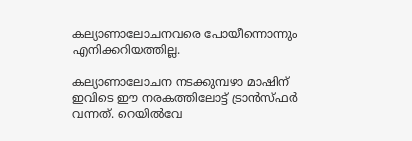കല്യാണാലോചനവരെ പോയീന്നൊന്നും എനിക്കറിയത്തില്ല.

കല്യാണാലോചന നടക്കുമ്പഴാ മാഷിന് ഇവിടെ ഈ നരകത്തിലോട്ട് ട്രാന്‍സ്ഫര്‍ വന്നത്. റെയില്‍‌വേ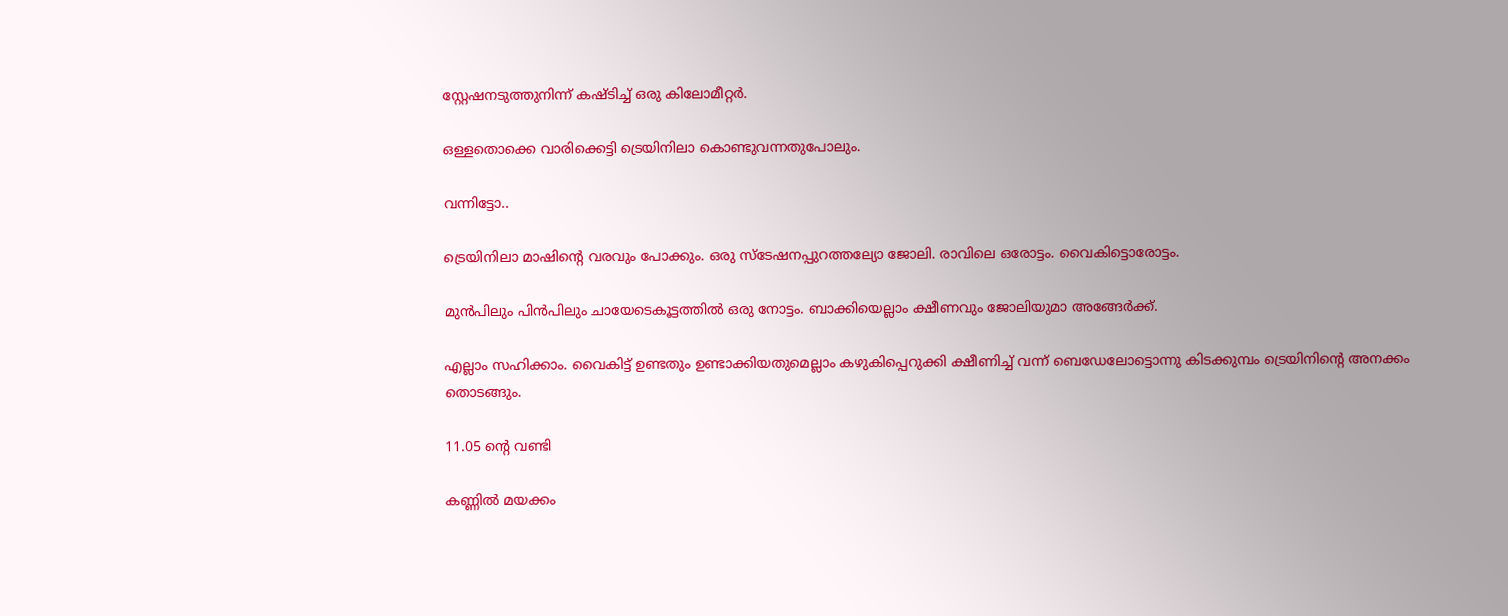സ്റ്റേഷനടുത്തുനിന്ന് കഷ്ടിച്ച് ഒരു കിലോമീറ്റര്‍.

ഒള്ളതൊക്കെ വാരിക്കെട്ടി ട്രെയിനിലാ കൊണ്ടുവന്നതുപോലും.

വന്നിട്ടോ..

ട്രെയിനിലാ മാഷിന്റെ വരവും പോക്കും. ഒരു സ്ടേഷനപ്പുറത്തല്യോ ജോലി. രാവിലെ ഒരോട്ടം. വൈകിട്ടൊരോട്ടം.

മുന്‍പിലും പിന്‍പിലും ചായേടെകൂട്ടത്തില്‍ ഒരു നോട്ടം. ബാക്കിയെല്ലാം ക്ഷീണവും ജോലിയുമാ അങ്ങേര്‍ക്ക്.

എല്ലാം സഹിക്കാം. വൈകിട്ട് ഉണ്ടതും ഉണ്ടാക്കിയതുമെല്ലാം കഴുകിപ്പെറുക്കി ക്ഷീണിച്ച് വന്ന് ബെഡേലോട്ടൊന്നു കിടക്കുമ്പം ട്രെയിനിന്റെ അനക്കം തൊടങ്ങും.

11.05 ന്റെ വണ്ടി

കണ്ണില്‍ മയക്കം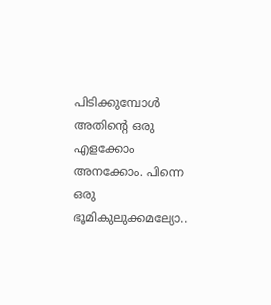പിടിക്കുമ്പോള്‍ അതിന്റെ ഒരു എളക്കോം അനക്കോം. പിന്നെ ഒരു ഭൂമികുലുക്കമല്യോ..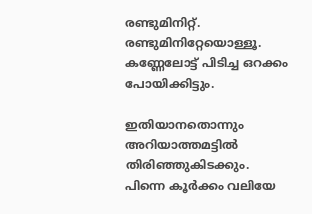രണ്ടുമിനിറ്റ്. രണ്ടുമിനിറ്റേയൊള്ളൂ. കണ്ണേലോട്ട് പിടിച്ച ഒറക്കം പോയിക്കിട്ടും.

ഇതിയാനതൊന്നും അറിയാത്തമട്ടില്‍ തിരിഞ്ഞുകിടക്കും. പിന്നെ കൂര്‍ക്കം വലിയേ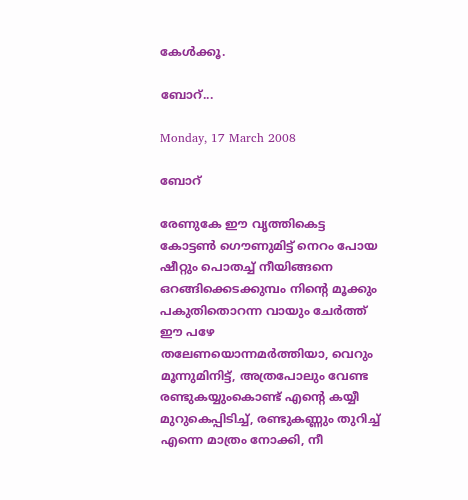കേള്‍ക്കൂ.

ബോറ്...

Monday, 17 March 2008

ബോറ്

രേണുകേ ഈ വൃത്തികെട്ട കോട്ടണ്‍ ഗൌണുമിട്ട് നെറം പോയ ഷീറ്റും പൊതച്ച് നീ‍യിങ്ങനെ ഒറങ്ങിക്കെടക്കുമ്പം നിന്റെ മൂക്കും പകുതിതൊറന്ന വായും ചേര്‍ത്ത് ഈ പഴേ തലേണയൊന്നമര്‍ത്തിയാ, വെറും മൂന്നുമിനിട്ട്, അത്രപോലും വേണ്ട രണ്ടുകയ്യുംകൊണ്ട് എന്റെ കയ്യീ മുറുകെപ്പിടിച്ച്, രണ്ടുകണ്ണും തുറിച്ച് എന്നെ മാത്രം നോക്കി, നീ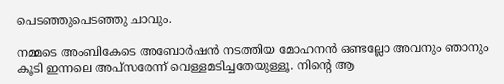പെടഞ്ഞുപെടഞ്ഞു ചാവും.

നമ്മടെ അംബികേടെ അബോര്‍ഷന്‍ നടത്തിയ മോഹനന്‍ ഒണ്ടല്ലോ അവനും ഞാനും കൂടി ഇന്നലെ അപ്സരേന്ന് വെള്ളമടിച്ചതേയുള്ളൂ. നിന്റെ ആ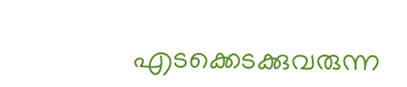എടക്കെടക്കുവരുന്ന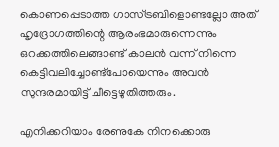കൊണപ്പെടാത്ത ഗാസ്ട്രബിളൊണ്ടല്ലോ അത് ഹൃദ്രോഗത്തിന്റെ ആരംഭമാരുന്നെന്നും ഒറക്കത്തിലെങ്ങാണ്ട് കാലന്‍ വന്ന് നിന്നെ കെട്ടിവലിച്ചോണ്ട്പോയെന്നും അവന്‍ സുന്ദരമായിട്ട് ചീട്ടെഴുതിത്തരും.

എനിക്കറിയാം രേണുകേ നിനക്കൊരു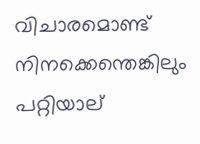വിചാരമൊണ്ട് നിനക്കെന്തെങ്കിലും പറ്റിയാല്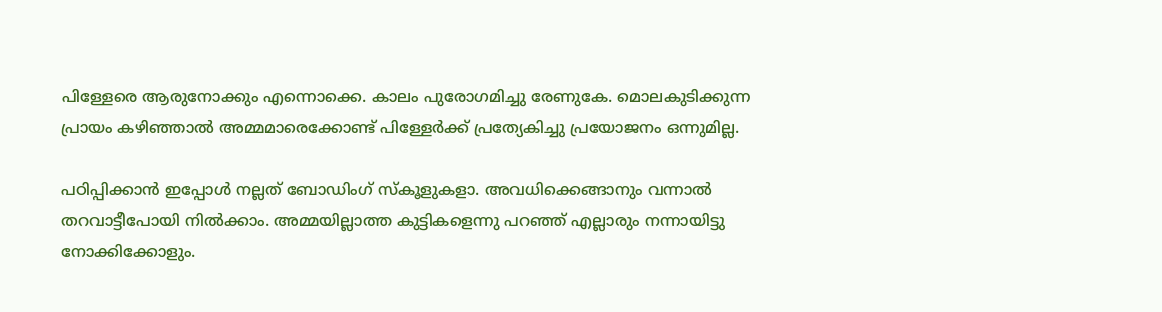പിള്ളേരെ ആരുനോക്കും എന്നൊക്കെ. കാലം പുരോഗമിച്ചു രേണുകേ. മൊലകുടിക്കുന്ന പ്രായം കഴിഞ്ഞാല്‍ അമ്മമാരെക്കോണ്ട് പിള്ളേര്‍ക്ക് പ്രത്യേകിച്ചു പ്രയോജനം ഒന്നുമില്ല.

പഠിപ്പിക്കാന്‍ ഇപ്പോള്‍ നല്ലത് ബോഡിംഗ് സ്കൂളുകളാ. അവധിക്കെങ്ങാനും വന്നാല്‍ തറവാട്ടീപോയി നില്‍ക്കാം. അമ്മയില്ലാത്ത കുട്ടികളെന്നു പറഞ്ഞ് എല്ലാരും നന്നായിട്ടു നോക്കിക്കോളും.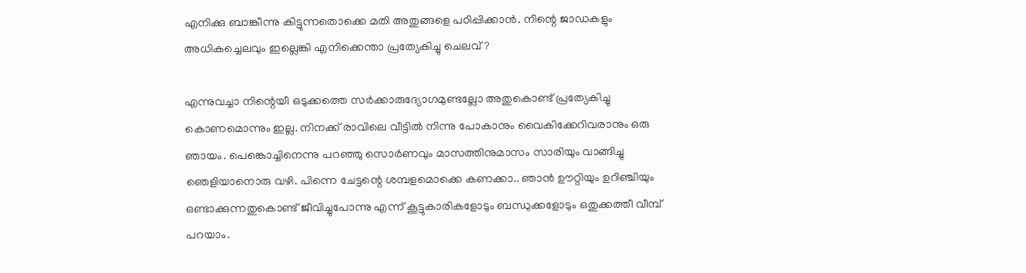എനിക്കു ബാങ്കീന്നു കിട്ടുന്നതൊക്കെ മതി അതുങ്ങളെ പഠിപ്പിക്കാന്‍. നിന്റെ ജാഡകളും അധികച്ചെലവും ഇല്ലെങ്കി എനിക്കെന്താ പ്രത്യേകിച്ചു ചെലവ്?

എന്നുവച്ചാ നിന്റെയീ ഒടുക്കത്തെ സര്‍ക്കാരുദ്യോഗമുണ്ടല്ലോ അതുകൊണ്ട് പ്രത്യേകിച്ചു കൊണമൊന്നും ഇല്ല. നിനക്ക് രാവിലെ വീ‍ട്ടില്‍ നിന്നു പോകാനും വൈകിക്കേറിവരാനും ഒരു ഞായം. പെങ്കൊച്ചിനെന്നു പറഞ്ഞു സൊര്‍ണവും മാസത്തിനുമാസം സാരിയും വാങ്ങിച്ചു ഞെളിയാനൊരു വഴി. പിന്നെ ചേട്ടന്റെ ശമ്പളമൊക്കെ കണക്കാ.. ഞാന്‍ ഊറ്റിയും ഉറിഞ്ചിയും ഒണ്ടാക്കുന്നതുകൊണ്ട് ജീവിച്ചുപോന്നു എന്ന് കൂട്ടുകാരികളോടും ബന്ധുക്കളോടും ഒതുക്കത്തീ വീമ്പ് പറയാം.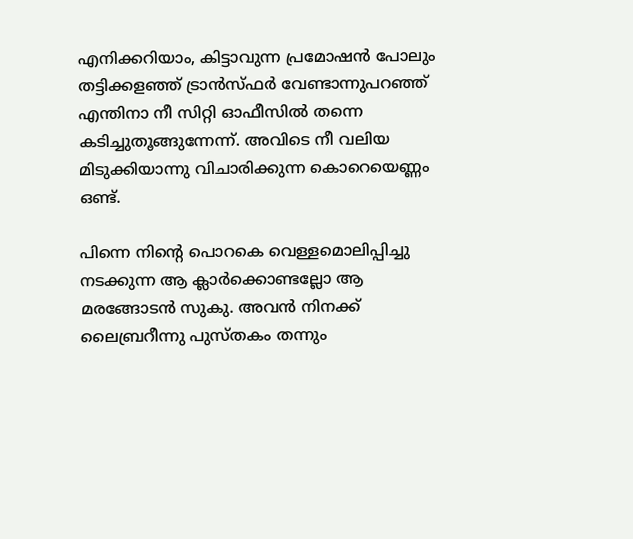എനിക്കറിയാം, കിട്ടാവുന്ന പ്രമോഷന്‍ പോലും തട്ടിക്കളഞ്ഞ് ട്രാന്‍സ്ഫര്‍ വേണ്ടാന്നുപറഞ്ഞ് എന്തിനാ നീ സിറ്റി ഓഫീസില്‍ തന്നെ കടിച്ചുതൂങ്ങുന്നേന്ന്. അവിടെ നീ വലിയ മിടുക്കിയാന്നു വിചാരിക്കുന്ന കൊറെയെണ്ണം ഒണ്ട്.

പിന്നെ നിന്റെ പൊറകെ വെള്ളമൊലിപ്പിച്ചു നടക്കുന്ന ആ ക്ലാര്‍ക്കൊണ്ടല്ലോ ആ മരങ്ങോടന്‍ സുകു. അവന്‍ നിനക്ക് ലൈബ്രറീന്നു പുസ്തകം തന്നും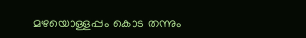മഴയൊള്ളപ്പം കൊട തന്നും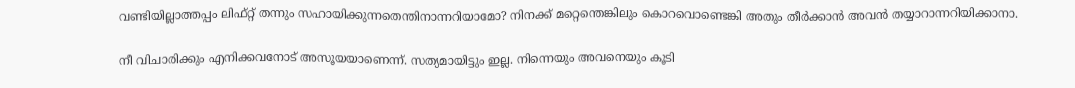വണ്ടിയില്ലാത്തപ്പം ലിഫ്റ്റ് തന്നും സഹായിക്കുന്നതെന്തിനാന്നറിയാമോ? നിനക്ക് മറ്റെന്തെങ്കിലും കൊറവൊണ്ടെങ്കി അതും തീര്‍ക്കാന്‍ അവന്‍ തയ്യാറാന്നറിയിക്കാനാ.

നീ വിചാരിക്കും എനിക്കവനോട് അസൂയയാണെന്ന്. സത്യമായിട്ടും ഇല്ല. നിന്നെയും അവനെയും കൂടി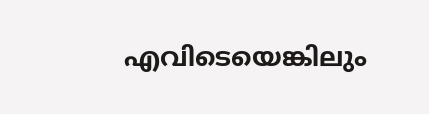എവിടെയെങ്കിലും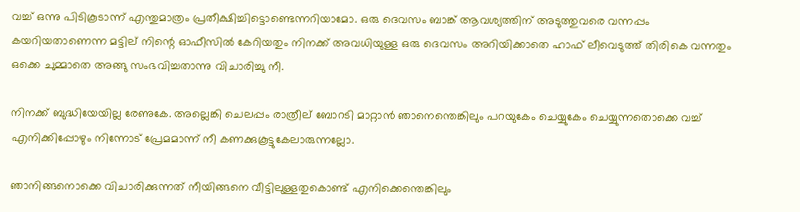വച്ച് ഒന്നു പിടികൂടാന്ന് എന്തുമാത്രം പ്രതീക്ഷിച്ചിട്ടൊണ്ടെന്നറിയാമോ. ഒരു ദെവസം ബാങ്ക് ആവശ്യത്തിന് അടുത്തുവരെ വന്നപ്പം കയറിയതാണെന്ന മട്ടില് നിന്റെ ഓഫീസില്‍ കേറിയതും നിനക്ക് അവധിയുള്ള ഒരു ദെവസം അറിയിക്കാതെ ഹാഫ് ലീവെടുത്ത് തിരികെ വന്നതും ഒക്കെ ചുമ്മാതെ അങ്ങു സംഭവിച്ചതാന്നു വിചാരിച്ചു നീ.

നിനക്ക് ബുദ്ധിയേയില്ല രേണുകേ. അല്ലെങ്കി ചെലപ്പം രാത്രീല് ബോറടി മാറ്റാന്‍ ഞാനെന്തെങ്കിലും പറയുകേം ചെയ്യുകേം ചെയ്യുന്നതൊക്കെ വച്ച് എനിക്കിപ്പോഴും നിന്നോട് പ്രേമമാന്ന് നീ കണക്കുകൂട്ടുകേലാരുന്നല്ലോ.

ഞാനിങ്ങനൊക്കെ വിചാരിക്കുന്നത് നീയിങ്ങനെ വീട്ടിലുള്ളതുകൊണ്ട് എനിക്കെന്തെങ്കിലും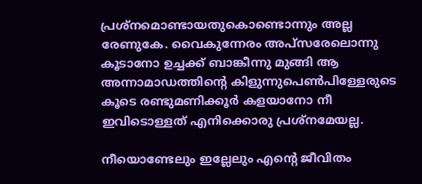പ്രശ്നമൊണ്ടായതുകൊണ്ടൊന്നും അല്ല രേണുകേ. വൈകുന്നേരം അപ്സരേലൊന്നു കൂടാനോ ഉച്ചക്ക് ബാങ്കീന്നു മുങ്ങി ആ അന്നാമാഡത്തിന്റെ കിളുന്നുപെണ്‍പിള്ളേരുടെ കൂടെ രണ്ടുമണിക്കൂര്‍ കളയാനോ നീ ഇവിടൊള്ളത് എനിക്കൊരു പ്രശ്നമേയല്ല.

നീയൊണ്ടേലും ഇല്ലേലും എന്റെ ജീവിതം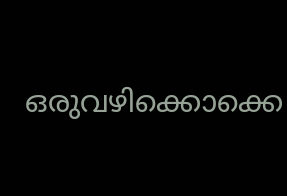ഒരുവഴിക്കൊക്കെ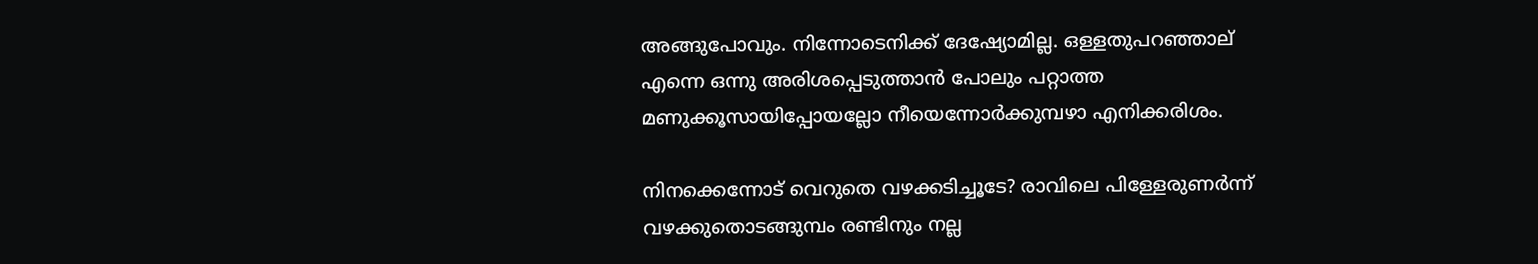അങ്ങുപോവും. നിന്നോടെനിക്ക് ദേഷ്യോമില്ല. ഒള്ളതുപറഞ്ഞാല് എന്നെ ഒന്നു അരിശപ്പെടുത്താന്‍ പോലും പറ്റാത്ത മണുക്കൂസായിപ്പോയല്ലോ നീയെന്നോര്‍ക്കുമ്പഴാ എനിക്കരിശം.

നിനക്കെന്നോട് വെറുതെ വഴക്കടിച്ചൂടേ? രാവിലെ പിള്ളേരുണര്‍ന്ന് വഴക്കുതൊടങ്ങുമ്പം രണ്ടിനും നല്ല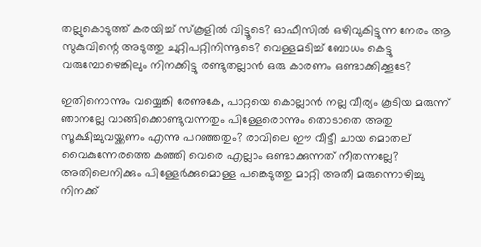തല്ലുകൊടുത്ത് കരയിച്ച് സ്കൂളില്‍ വിട്ടൂടെ? ഓഫീസില്‍ ഒഴിവുകിട്ടുന്ന നേരം ആ സുകുവിന്റെ അടുത്തു ചുറ്റിപറ്റിനിന്നൂടെ? വെള്ളമടിച്ച് ബോധം കെട്ടു വരുമ്പോഴെങ്കിലും നിനക്കിട്ടു രണ്ടുതല്ലാന്‍ ഒരു കാരണം ഒണ്ടാക്കിക്കൂടേ?

ഇതിനൊന്നും വയ്യെങ്കി രേണുകേ, പാറ്റയെ കൊല്ലാന്‍ നല്ല വീര്യം കൂടിയ മരുന്ന് ഞാനല്ലേ വാങ്ങിക്കൊണ്ടുവന്നതും പിള്ളേരൊന്നും തൊടാതെ അതു സൂക്ഷിച്ചുവയ്ക്കണം എന്നു പറഞ്ഞതും? രാവിലെ ഈ വീട്ടീ ചായ മൊതല് വൈകുന്നേരത്തെ കഞ്ഞി വെരെ എല്ലാം ഒണ്ടാക്കുന്നത് നീതന്നല്ലേ? അതിലെനിക്കും പിള്ളേര്‍ക്കുമൊള്ള പങ്കെടുത്തു മാറ്റി അതീ മരുന്നൊഴിച്ചു നിനക്ക്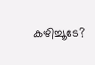കഴിച്ചൂടേ?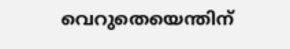വെറുതെയെന്തിന്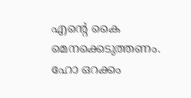എന്റെ കൈ മെനക്കെടുത്തണം. ഹോ ഒറക്കം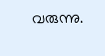വരുന്നു.